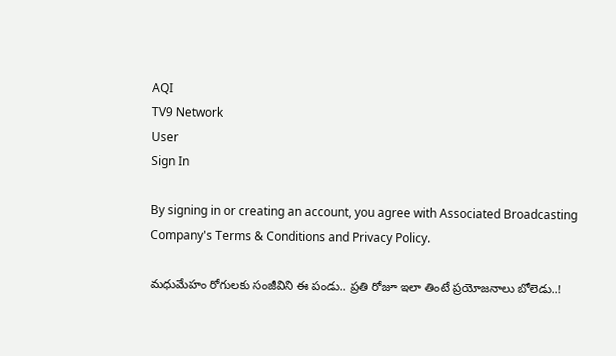AQI
TV9 Network
User
Sign In

By signing in or creating an account, you agree with Associated Broadcasting Company's Terms & Conditions and Privacy Policy.

మధుమేహం రోగులకు సంజీవిని ఈ పండు.. ప్రతి రోజూ ఇలా తింటే ప్రయోజనాలు బోలెడు..!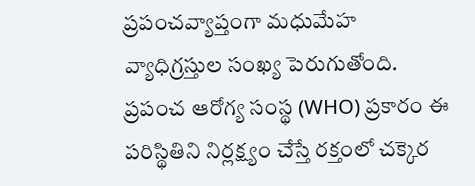ప్రపంచవ్యాప్తంగా మధుమేహ వ్యాధిగ్రస్తుల సంఖ్య పెరుగుతోంది. ప్రపంచ ఆరోగ్య సంస్థ (WHO) ప్రకారం ఈ పరిస్థితిని నిర్లక్ష్యం చేస్తే రక్తంలో చక్కెర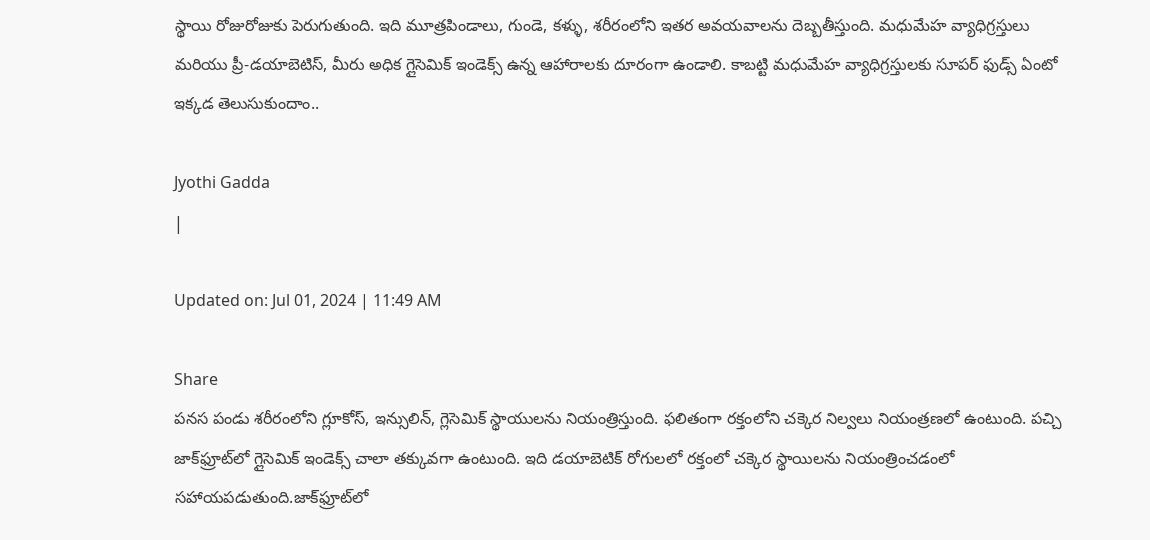స్థాయి రోజురోజుకు పెరుగుతుంది. ఇది మూత్రపిండాలు, గుండె, కళ్ళు, శరీరంలోని ఇతర అవయవాలను దెబ్బతీస్తుంది. మధుమేహ వ్యాధిగ్రస్తులు మరియు ప్రీ-డయాబెటిస్, మీరు అధిక గ్లైసెమిక్ ఇండెక్స్ ఉన్న ఆహారాలకు దూరంగా ఉండాలి. కాబట్టి మధుమేహ వ్యాధిగ్రస్తులకు సూపర్ ఫుడ్స్ ఏంటో ఇక్కడ తెలుసుకుందాం..

Jyothi Gadda
|

Updated on: Jul 01, 2024 | 11:49 AM

Share
పనస పండు శరీరంలోని గ్లూకోస్‌, ఇన్సులిన్‌, గ్లెసెమిక్‌ స్థాయులను నియంత్రిస్తుంది. ఫలితంగా రక్తంలోని చక్కెర నిల్వలు నియంత్రణలో ఉంటుంది. పచ్చి జాక్‌ఫ్రూట్‌లో గ్లైసెమిక్ ఇండెక్స్ చాలా తక్కువగా ఉంటుంది. ఇది డయాబెటిక్ రోగులలో రక్తంలో చక్కెర స్థాయిలను నియంత్రించడంలో సహాయపడుతుంది.జాక్‌ఫ్రూట్‌లో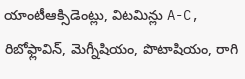యాంటీఆక్సిడెంట్లు, విటమిన్లు A-C, రిబోఫ్లావిన్, మెగ్నీషియం, పొటాషియం, రాగి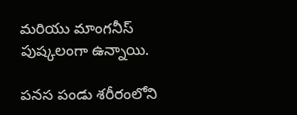మరియు మాంగనీస్ పుష్కలంగా ఉన్నాయి.

పనస పండు శరీరంలోని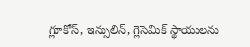గ్లూకోస్‌, ఇన్సులిన్‌, గ్లెసెమిక్‌ స్థాయులను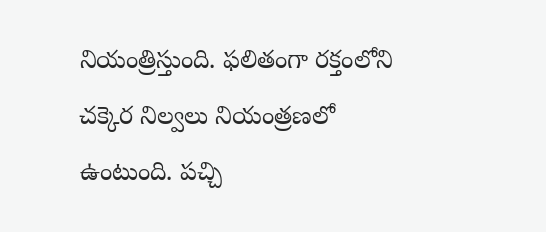నియంత్రిస్తుంది. ఫలితంగా రక్తంలోని చక్కెర నిల్వలు నియంత్రణలో ఉంటుంది. పచ్చి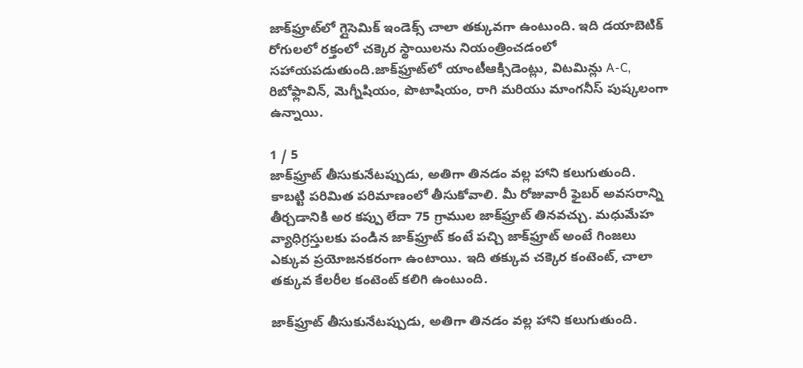జాక్‌ఫ్రూట్‌లో గ్లైసెమిక్ ఇండెక్స్ చాలా తక్కువగా ఉంటుంది. ఇది డయాబెటిక్ రోగులలో రక్తంలో చక్కెర స్థాయిలను నియంత్రించడంలో సహాయపడుతుంది.జాక్‌ఫ్రూట్‌లో యాంటీఆక్సిడెంట్లు, విటమిన్లు A-C, రిబోఫ్లావిన్, మెగ్నీషియం, పొటాషియం, రాగి మరియు మాంగనీస్ పుష్కలంగా ఉన్నాయి.

1 / 5
జాక్‌ఫ్రూట్ తీసుకునేటప్పుడు, అతిగా తినడం వల్ల హాని కలుగుతుంది. కాబట్టి పరిమిత పరిమాణంలో తీసుకోవాలి. మీ రోజువారీ ఫైబర్ అవసరాన్ని తీర్చడానికి అర కప్పు లేదా 75 గ్రాముల జాక్‌ఫ్రూట్ తినవచ్చు. మధుమేహ వ్యాధిగ్రస్తులకు పండిన జాక్‌ఫ్రూట్ కంటే పచ్చి జాక్‌ఫ్రూట్ అంటే గింజలు ఎక్కువ ప్రయోజనకరంగా ఉంటాయి. ఇది తక్కువ చక్కెర కంటెంట్, చాలా తక్కువ కేలరీల కంటెంట్ కలిగి ఉంటుంది.

జాక్‌ఫ్రూట్ తీసుకునేటప్పుడు, అతిగా తినడం వల్ల హాని కలుగుతుంది.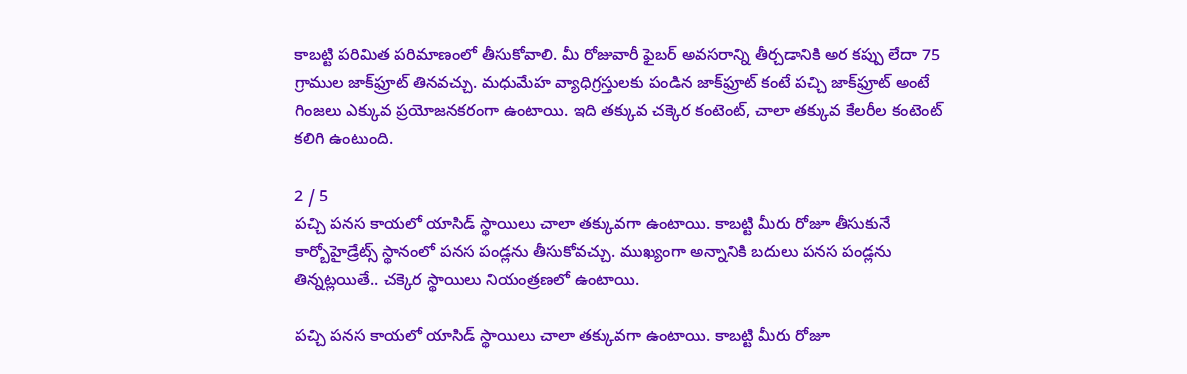కాబట్టి పరిమిత పరిమాణంలో తీసుకోవాలి. మీ రోజువారీ ఫైబర్ అవసరాన్ని తీర్చడానికి అర కప్పు లేదా 75 గ్రాముల జాక్‌ఫ్రూట్ తినవచ్చు. మధుమేహ వ్యాధిగ్రస్తులకు పండిన జాక్‌ఫ్రూట్ కంటే పచ్చి జాక్‌ఫ్రూట్ అంటే గింజలు ఎక్కువ ప్రయోజనకరంగా ఉంటాయి. ఇది తక్కువ చక్కెర కంటెంట్, చాలా తక్కువ కేలరీల కంటెంట్ కలిగి ఉంటుంది.

2 / 5
పచ్చి పనస కాయలో యాసిడ్ స్థాయిలు చాలా తక్కువగా ఉంటాయి. కాబట్టి మీరు రోజూ తీసుకునే కార్బోహైడ్రేట్స్ స్థానంలో పనస పండ్లను తీసుకోవచ్చు. ముఖ్యంగా అన్నానికి బదులు పనస పండ్లను తిన్నట్లయితే.. చక్కెర స్థాయిలు నియంత్రణలో ఉంటాయి.

పచ్చి పనస కాయలో యాసిడ్ స్థాయిలు చాలా తక్కువగా ఉంటాయి. కాబట్టి మీరు రోజూ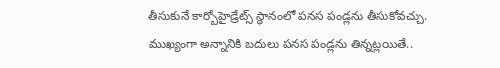తీసుకునే కార్బోహైడ్రేట్స్ స్థానంలో పనస పండ్లను తీసుకోవచ్చు. ముఖ్యంగా అన్నానికి బదులు పనస పండ్లను తిన్నట్లయితే..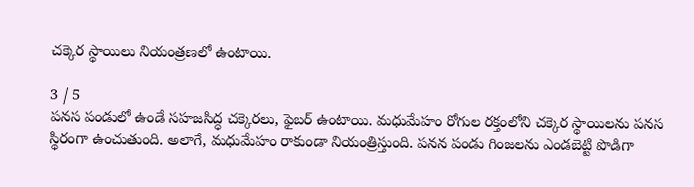చక్కెర స్థాయిలు నియంత్రణలో ఉంటాయి.

3 / 5
పనస పండులో ఉండే సహజసిద్ధ చక్కెరలు, ఫైబర్ ఉంటాయి. మధుమేహం రోగుల రక్తంలోని చక్కెర స్థాయిలను పనస స్థిరంగా ఉంచుతుంది. అలాగే, మధుమేహం రాకుండా నియంత్రిస్తుంది. పనన పండు గింజలను ఎండబెట్టి పొడిగా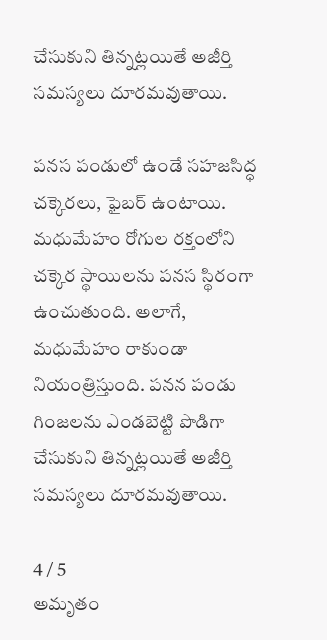చేసుకుని తిన్నట్లయితే అజీర్తి సమస్యలు దూరమవుతాయి.

పనస పండులో ఉండే సహజసిద్ధ చక్కెరలు, ఫైబర్ ఉంటాయి. మధుమేహం రోగుల రక్తంలోని చక్కెర స్థాయిలను పనస స్థిరంగా ఉంచుతుంది. అలాగే, మధుమేహం రాకుండా నియంత్రిస్తుంది. పనన పండు గింజలను ఎండబెట్టి పొడిగా చేసుకుని తిన్నట్లయితే అజీర్తి సమస్యలు దూరమవుతాయి.

4 / 5
అమృతం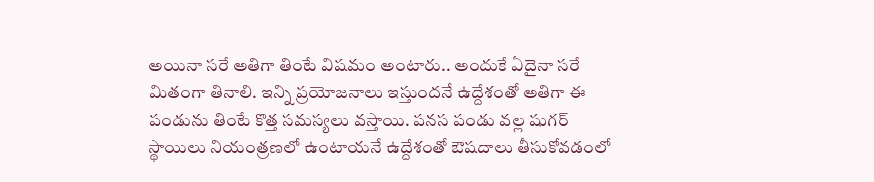అయినా సరే అతిగా తింటే విషమం అంటారు.. అందుకే ఏదైనా సరే మితంగా తినాలి. ఇన్ని ప్రయోజనాలు ఇస్తుందనే ఉద్దేశంతో అతిగా ఈ పండును తింటే కొత్త సమస్యలు వస్తాయి. పనస పండు వల్ల షుగర్ స్థాయిలు నియంత్రణలో ఉంటాయనే ఉద్దేశంతో ఔషదాలు తీసుకోవడంలో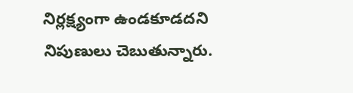నిర్లక్ష్యంగా ఉండకూడదని నిపుణులు చెబుతున్నారు.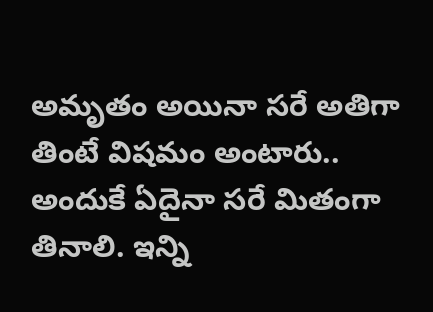అమృతం అయినా సరే అతిగా తింటే విషమం అంటారు.. అందుకే ఏదైనా సరే మితంగా తినాలి. ఇన్ని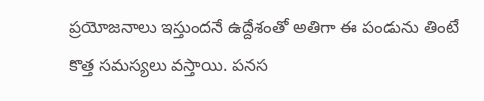ప్రయోజనాలు ఇస్తుందనే ఉద్దేశంతో అతిగా ఈ పండును తింటే కొత్త సమస్యలు వస్తాయి. పనస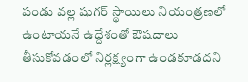పండు వల్ల షుగర్ స్థాయిలు నియంత్రణలో ఉంటాయనే ఉద్దేశంతో ఔషదాలు తీసుకోవడంలో నిర్లక్ష్యంగా ఉండకూడదని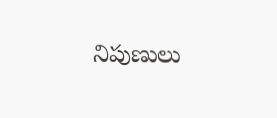నిపుణులు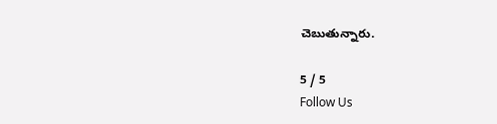చెబుతున్నారు.

5 / 5
Follow Us